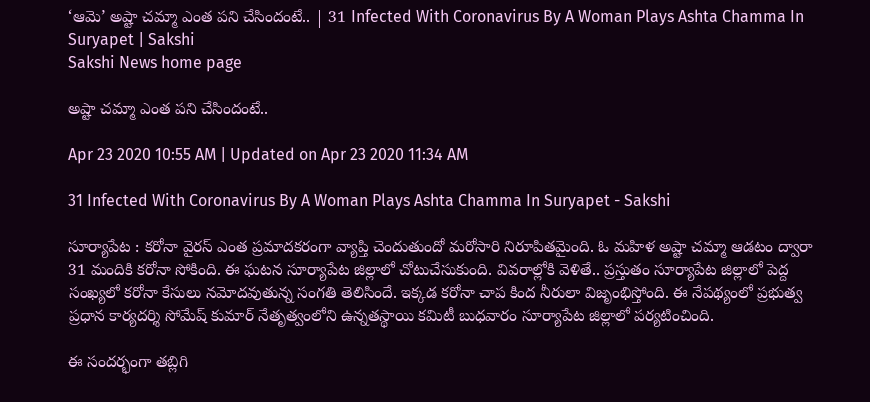‘ఆమె’ అష్టా చమ్మా ఎంత పని చేసిందంటే.. | 31 Infected With Coronavirus By A Woman Plays Ashta Chamma In Suryapet | Sakshi
Sakshi News home page

అష్టా చమ్మా ఎంత పని చేసిందంటే..

Apr 23 2020 10:55 AM | Updated on Apr 23 2020 11:34 AM

31 Infected With Coronavirus By A Woman Plays Ashta Chamma In Suryapet - Sakshi

సూర్యాపేట : కరోనా వైరస్‌ ఎంత ప్రమాదకరంగా వ్యాప్తి చెందుతుందో మరోసారి నిరూపితమైంది. ఓ మహిళ అష్టా చమ్మా ఆడటం ద్వారా 31 మందికి కరోనా సోకింది. ఈ ఘటన సూర్యాపేట జిల్లాలో చోటుచేసుకుంది. వివరాల్లోకి వెళితే.. ప్రస్తుతం సూర్యాపేట జిల్లాలో పెద్ద సంఖ్యలో కరోనా కేసులు నమోదవుతున్న సంగతి తెలిసిందే. ఇక్కడ కరోనా చాప కింద నీరులా విజృంభిస్తోంది. ఈ నేపథ్యంలో ప్రభుత్వ ప్రధాన కార్యదర్శి సోమేష్‌ కుమార్ నేతృత్వంలోని ఉన్నతస్థాయి కమిటీ బుధవారం సూర్యాపేట జిల్లాలో పర్యటించింది.

ఈ సందర్భంగా తబ్లిగి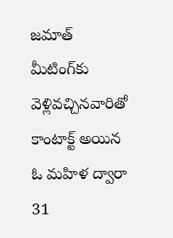జమాత్‌ మీటింగ్‌కు వెళ్లివచ్చినవారితో కాంటాక్ట్‌ అయిన ఓ మహిళ ద్వారా 31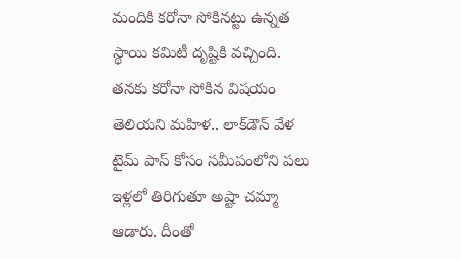మందికి కరోనా సోకినట్టు ఉన్నత స్థాయి కమిటీ దృష్టికి వచ్చింది. తనకు కరోనా సోకిన విషయం తెలియని మహిళ.. లాక్‌డౌన్ వేళ టైమ్‌ పాస్‌ కోసం సమీపంలోని పలు ఇళ్లలో తిరిగుతూ అష్టా చమ్మా ఆడారు. దీంతో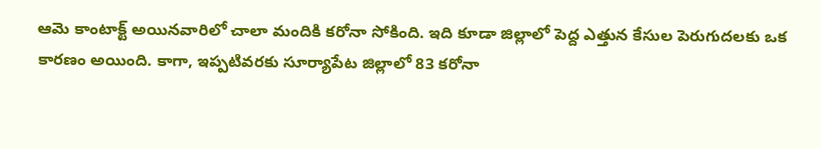ఆమె కాంటాక్ట్‌ అయినవారిలో చాలా మందికి కరోనా సోకింది. ఇది కూడా జిల్లాలో పెద్ద ఎత్తున కేసుల పెరుగుదలకు ఒక కారణం అయింది. కాగా, ఇప్పటివరకు సూర్యాపేట జిల్లాలో 83 కరోనా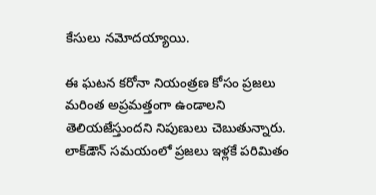కేసులు నమోదయ్యాయి.

ఈ ఘటన కరోనా నియంత్రణ కోసం ప్రజలు మరింత అప్రమత్తంగా ఉండాలని తెలియజేస్తుందని నిపుణులు చెబుతున్నారు. లాక్‌డౌన్‌ సమయంలో ప్రజలు ఇళ్లకే పరిమితం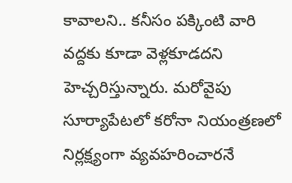కావాలని.. కనీసం పక్కింటి వారి వద్దకు కూడా వెళ్లకూడదని హెచ్చరిస్తున్నారు. మరోవైపు సూర్యాపేటలో కరోనా నియంత్రణలో నిర్లక్ష్యంగా వ్యవహరించారనే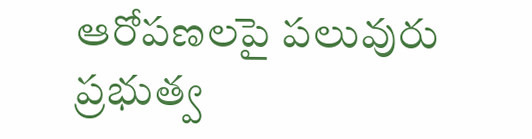ఆరోపణలపై పలువురు ప్రభుత్వ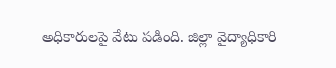అధికారులపై వేటు పడింది. జిల్లా వైద్యాధికారి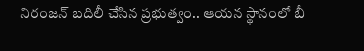నిరంజన్‌ బదిలీ చేసిన ప్రభుత్వం.. ఆయన స్థానంలో బీ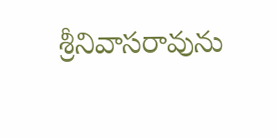శ్రీనివాసరావును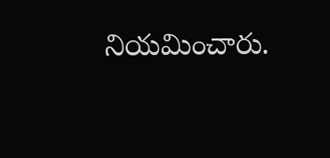నియమించారు.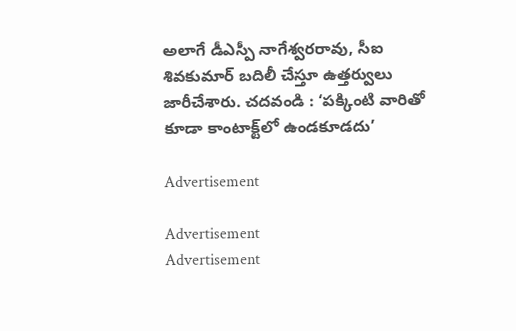అలాగే డీఎస్పీ నాగేశ్వరరావు, సీఐ శివకుమార్‌ బదిలీ చేస్తూ ఉత్తర్వులు జారీచేశారు. చదవండి : ‘పక్కింటి వారితో కూడా కాంటాక్ట్‌లో ఉండకూడదు’

Advertisement

Advertisement
Advertisement